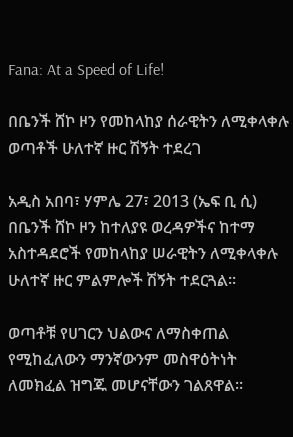Fana: At a Speed of Life!

በቤንች ሸኮ ዞን የመከላከያ ሰራዊትን ለሚቀላቀሉ ወጣቶች ሁለተኛ ዙር ሽኝት ተደረገ

አዲስ አበባ፣ ሃምሌ 27፣ 2013 (ኤፍ ቢ ሲ) በቤንች ሸኮ ዞን ከተለያዩ ወረዳዎችና ከተማ አስተዳደሮች የመከላከያ ሠራዊትን ለሚቀላቀሉ ሁለተኛ ዙር ምልምሎች ሽኝት ተደርጓል፡፡

ወጣቶቹ የሀገርን ህልውና ለማስቀጠል የሚከፈለውን ማንኛውንም መስዋዕትነት ለመክፈል ዝግጁ መሆናቸውን ገልጸዋል፡፡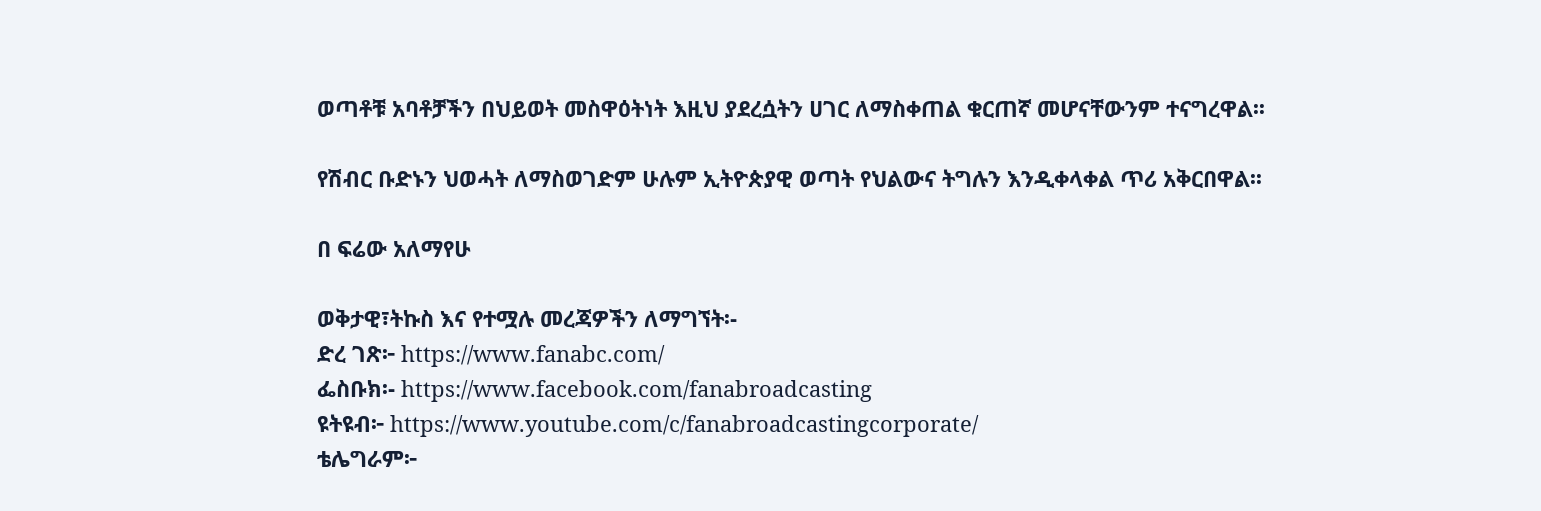ወጣቶቹ አባቶቻችን በህይወት መስዋዕትነት እዚህ ያደረሷትን ሀገር ለማስቀጠል ቁርጠኛ መሆናቸውንም ተናግረዋል፡፡

የሽብር ቡድኑን ህወሓት ለማስወገድም ሁሉም ኢትዮጵያዊ ወጣት የህልውና ትግሉን እንዲቀላቀል ጥሪ አቅርበዋል፡፡

በ ፍሬው አለማየሁ

ወቅታዊ፣ትኩስ እና የተሟሉ መረጃዎችን ለማግኘት፡-
ድረ ገጽ፦ https://www.fanabc.com/
ፌስቡክ፡- https://www.facebook.com/fanabroadcasting
ዩትዩብ፦ https://www.youtube.com/c/fanabroadcastingcorporate/
ቴሌግራም፦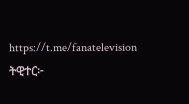https://t.me/fanatelevision
ትዊተር፦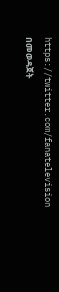https://twitter.com/fanatelevision በመወዳጀት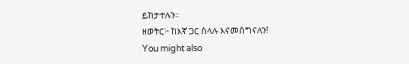ይከታተሉን፡፡
ዘወትር፦ ከእኛ ጋር ስላሉ እናመሰግናለን!
You might also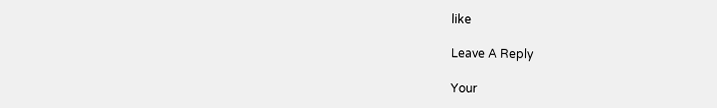like

Leave A Reply

Your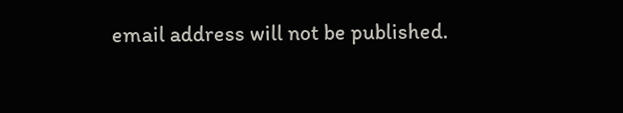email address will not be published.